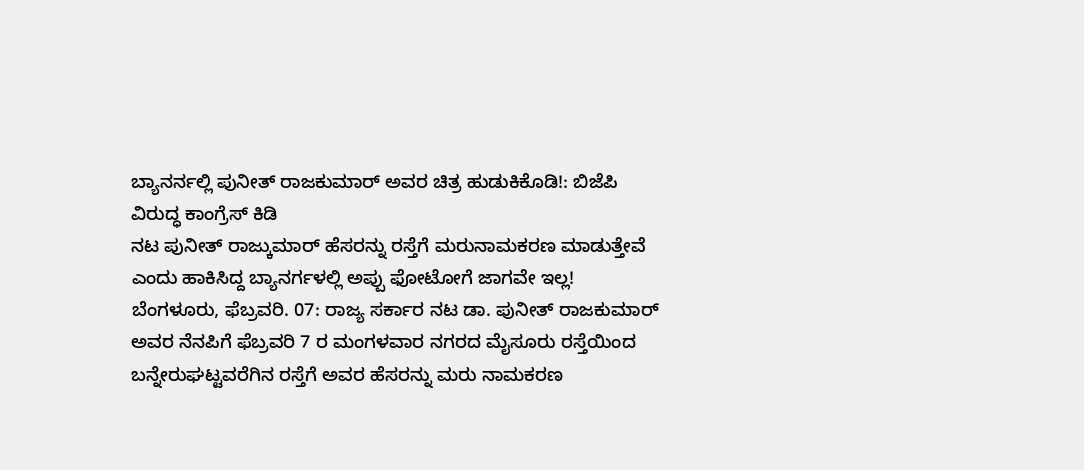ಬ್ಯಾನರ್ನಲ್ಲಿ ಪುನೀತ್ ರಾಜಕುಮಾರ್ ಅವರ ಚಿತ್ರ ಹುಡುಕಿಕೊಡಿ!: ಬಿಜೆಪಿ ವಿರುದ್ಧ ಕಾಂಗ್ರೆಸ್ ಕಿಡಿ
ನಟ ಪುನೀತ್ ರಾಜ್ಕುಮಾರ್ ಹೆಸರನ್ನು ರಸ್ತೆಗೆ ಮರುನಾಮಕರಣ ಮಾಡುತ್ತೇವೆ ಎಂದು ಹಾಕಿಸಿದ್ದ ಬ್ಯಾನರ್ಗಳಲ್ಲಿ ಅಪ್ಪು ಫೋಟೋಗೆ ಜಾಗವೇ ಇಲ್ಲ!
ಬೆಂಗಳೂರು, ಫೆಬ್ರವರಿ. 07: ರಾಜ್ಯ ಸರ್ಕಾರ ನಟ ಡಾ. ಪುನೀತ್ ರಾಜಕುಮಾರ್ ಅವರ ನೆನಪಿಗೆ ಫೆಬ್ರವರಿ 7 ರ ಮಂಗಳವಾರ ನಗರದ ಮೈಸೂರು ರಸ್ತೆಯಿಂದ ಬನ್ನೇರುಘಟ್ಟವರೆಗಿನ ರಸ್ತೆಗೆ ಅವರ ಹೆಸರನ್ನು ಮರು ನಾಮಕರಣ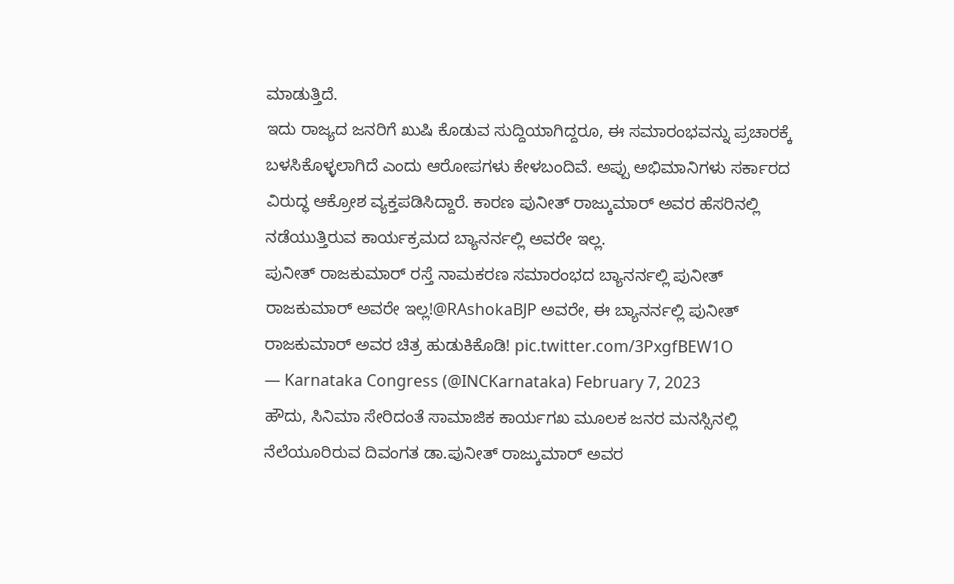ಮಾಡುತ್ತಿದೆ.
ಇದು ರಾಜ್ಯದ ಜನರಿಗೆ ಖುಷಿ ಕೊಡುವ ಸುದ್ದಿಯಾಗಿದ್ದರೂ, ಈ ಸಮಾರಂಭವನ್ನು ಪ್ರಚಾರಕ್ಕೆ ಬಳಸಿಕೊಳ್ಳಲಾಗಿದೆ ಎಂದು ಆರೋಪಗಳು ಕೇಳಬಂದಿವೆ. ಅಪ್ಪು ಅಭಿಮಾನಿಗಳು ಸರ್ಕಾರದ ವಿರುದ್ಧ ಆಕ್ರೋಶ ವ್ಯಕ್ತಪಡಿಸಿದ್ದಾರೆ. ಕಾರಣ ಪುನೀತ್ ರಾಜ್ಕುಮಾರ್ ಅವರ ಹೆಸರಿನಲ್ಲಿ ನಡೆಯುತ್ತಿರುವ ಕಾರ್ಯಕ್ರಮದ ಬ್ಯಾನರ್ನಲ್ಲಿ ಅವರೇ ಇಲ್ಲ.
ಪುನೀತ್ ರಾಜಕುಮಾರ್ ರಸ್ತೆ ನಾಮಕರಣ ಸಮಾರಂಭದ ಬ್ಯಾನರ್ನಲ್ಲಿ ಪುನೀತ್ ರಾಜಕುಮಾರ್ ಅವರೇ ಇಲ್ಲ!@RAshokaBJP ಅವರೇ, ಈ ಬ್ಯಾನರ್ನಲ್ಲಿ ಪುನೀತ್ ರಾಜಕುಮಾರ್ ಅವರ ಚಿತ್ರ ಹುಡುಕಿಕೊಡಿ! pic.twitter.com/3PxgfBEW1O
— Karnataka Congress (@INCKarnataka) February 7, 2023
ಹೌದು, ಸಿನಿಮಾ ಸೇರಿದಂತೆ ಸಾಮಾಜಿಕ ಕಾರ್ಯಗಖ ಮೂಲಕ ಜನರ ಮನಸ್ಸಿನಲ್ಲಿ ನೆಲೆಯೂರಿರುವ ದಿವಂಗತ ಡಾ.ಪುನೀತ್ ರಾಜ್ಕುಮಾರ್ ಅವರ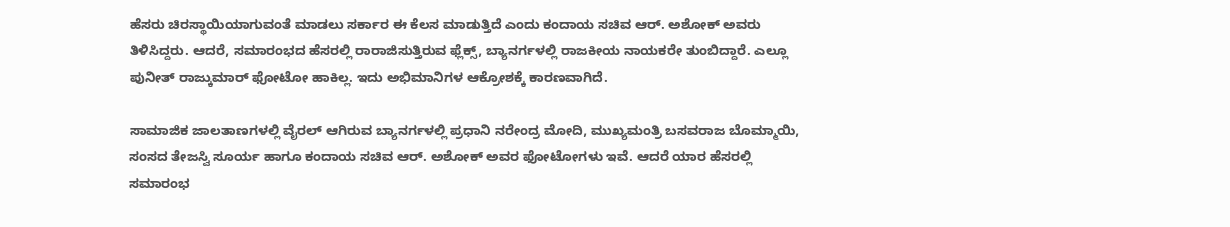ಹೆಸರು ಚಿರಸ್ಥಾಯಿಯಾಗುವಂತೆ ಮಾಡಲು ಸರ್ಕಾರ ಈ ಕೆಲಸ ಮಾಡುತ್ತಿದೆ ಎಂದು ಕಂದಾಯ ಸಚಿವ ಆರ್. ಅಶೋಕ್ ಅವರು ತಿಳಿಸಿದ್ದರು. ಆದರೆ, ಸಮಾರಂಭದ ಹೆಸರಲ್ಲಿ ರಾರಾಜಿಸುತ್ತಿರುವ ಫ್ಲೆಕ್ಸ್, ಬ್ಯಾನರ್ಗಳಲ್ಲಿ ರಾಜಕೀಯ ನಾಯಕರೇ ತುಂಬಿದ್ದಾರೆ. ಎಲ್ಲೂ ಪುನೀತ್ ರಾಜ್ಕುಮಾರ್ ಫೋಟೋ ಹಾಕಿಲ್ಲ. ಇದು ಅಭಿಮಾನಿಗಳ ಆಕ್ರೋಶಕ್ಕೆ ಕಾರಣವಾಗಿದೆ.

ಸಾಮಾಜಿಕ ಜಾಲತಾಣಗಳಲ್ಲಿ ವೈರಲ್ ಆಗಿರುವ ಬ್ಯಾನರ್ಗಳಲ್ಲಿ ಪ್ರಧಾನಿ ನರೇಂದ್ರ ಮೋದಿ, ಮುಖ್ಯಮಂತ್ರಿ ಬಸವರಾಜ ಬೊಮ್ಮಾಯಿ, ಸಂಸದ ತೇಜಸ್ವಿ ಸೂರ್ಯ ಹಾಗೂ ಕಂದಾಯ ಸಚಿವ ಆರ್. ಅಶೋಕ್ ಅವರ ಫೋಟೋಗಳು ಇವೆ. ಆದರೆ ಯಾರ ಹೆಸರಲ್ಲಿ ಸಮಾರಂಭ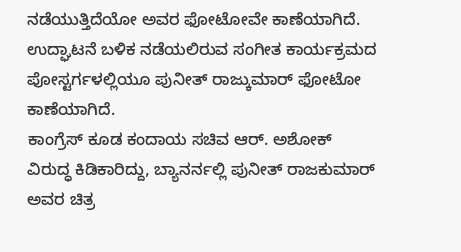ನಡೆಯುತ್ತಿದೆಯೋ ಅವರ ಫೋಟೋವೇ ಕಾಣೆಯಾಗಿದೆ. ಉದ್ಘಾಟನೆ ಬಳಿಕ ನಡೆಯಲಿರುವ ಸಂಗೀತ ಕಾರ್ಯಕ್ರಮದ ಪೋಸ್ಟರ್ಗಳಲ್ಲಿಯೂ ಪುನೀತ್ ರಾಜ್ಕುಮಾರ್ ಫೋಟೋ ಕಾಣೆಯಾಗಿದೆ.
ಕಾಂಗ್ರೆಸ್ ಕೂಡ ಕಂದಾಯ ಸಚಿವ ಆರ್. ಅಶೋಕ್ ವಿರುದ್ಧ ಕಿಡಿಕಾರಿದ್ದು, ಬ್ಯಾನರ್ನಲ್ಲಿ ಪುನೀತ್ ರಾಜಕುಮಾರ್ ಅವರ ಚಿತ್ರ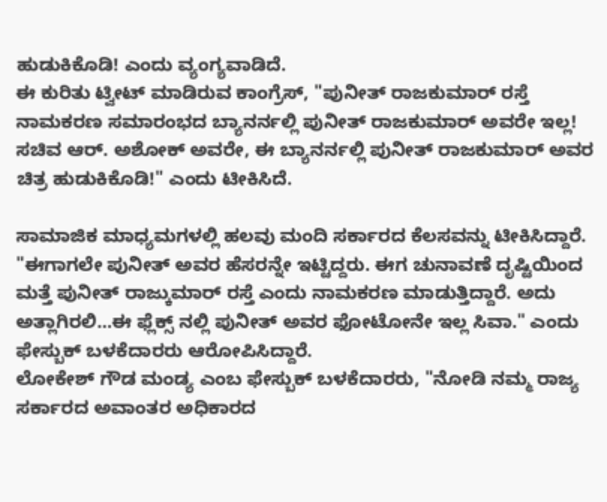ಹುಡುಕಿಕೊಡಿ! ಎಂದು ವ್ಯಂಗ್ಯವಾಡಿದೆ.
ಈ ಕುರಿತು ಟ್ವೀಟ್ ಮಾಡಿರುವ ಕಾಂಗ್ರೆಸ್, "ಪುನೀತ್ ರಾಜಕುಮಾರ್ ರಸ್ತೆ ನಾಮಕರಣ ಸಮಾರಂಭದ ಬ್ಯಾನರ್ನಲ್ಲಿ ಪುನೀತ್ ರಾಜಕುಮಾರ್ ಅವರೇ ಇಲ್ಲ! ಸಚಿವ ಆರ್. ಅಶೋಕ್ ಅವರೇ, ಈ ಬ್ಯಾನರ್ನಲ್ಲಿ ಪುನೀತ್ ರಾಜಕುಮಾರ್ ಅವರ ಚಿತ್ರ ಹುಡುಕಿಕೊಡಿ!" ಎಂದು ಟೀಕಿಸಿದೆ.

ಸಾಮಾಜಿಕ ಮಾಧ್ಯಮಗಳಲ್ಲಿ ಹಲವು ಮಂದಿ ಸರ್ಕಾರದ ಕೆಲಸವನ್ನು ಟೀಕಿಸಿದ್ದಾರೆ. "ಈಗಾಗಲೇ ಪುನೀತ್ ಅವರ ಹೆಸರನ್ನೇ ಇಟ್ಟಿದ್ದರು. ಈಗ ಚುನಾವಣೆ ದೃಷ್ಟಿಯಿಂದ ಮತ್ತೆ ಪುನೀತ್ ರಾಜ್ಕುಮಾರ್ ರಸ್ತೆ ಎಂದು ನಾಮಕರಣ ಮಾಡುತ್ತಿದ್ದಾರೆ. ಅದು ಅತ್ಲಾಗಿರಲಿ...ಈ ಫ್ಲೆಕ್ಸ್ ನಲ್ಲಿ ಪುನೀತ್ ಅವರ ಫೋಟೋನೇ ಇಲ್ಲ ಸಿವಾ." ಎಂದು ಫೇಸ್ಬುಕ್ ಬಳಕೆದಾರರು ಆರೋಪಿಸಿದ್ದಾರೆ.
ಲೋಕೇಶ್ ಗೌಡ ಮಂಡ್ಯ ಎಂಬ ಫೇಸ್ಬುಕ್ ಬಳಕೆದಾರರು, "ನೋಡಿ ನಮ್ಮ ರಾಜ್ಯ ಸರ್ಕಾರದ ಅವಾಂತರ ಅಧಿಕಾರದ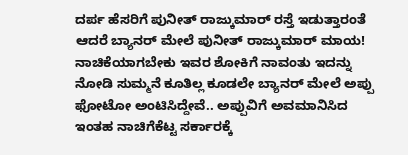ದರ್ಪ ಹೆಸರಿಗೆ ಪುನೀತ್ ರಾಜ್ಕುಮಾರ್ ರಸ್ತೆ ಇಡುತ್ತಾರಂತೆ ಆದರೆ ಬ್ಯಾನರ್ ಮೇಲೆ ಪುನೀತ್ ರಾಜ್ಕುಮಾರ್ ಮಾಯ! ನಾಚಿಕೆಯಾಗಬೇಕು ಇವರ ಶೋಕಿಗೆ ನಾವಂತು ಇದನ್ನು ನೋಡಿ ಸುಮ್ಮನೆ ಕೂತಿಲ್ಲ ಕೂಡಲೇ ಬ್ಯಾನರ್ ಮೇಲೆ ಅಪ್ಪು ಫೋಟೋ ಅಂಟಿಸಿದ್ದೇವೆ.. ಅಪ್ಪುವಿಗೆ ಅವಮಾನಿಸಿದ ಇಂತಹ ನಾಚಿಗೆಕೆಟ್ಟ ಸರ್ಕಾರಕ್ಕೆ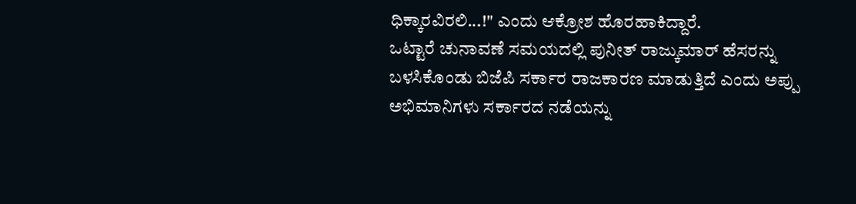ಧಿಕ್ಕಾರವಿರಲಿ...!" ಎಂದು ಆಕ್ರೋಶ ಹೊರಹಾಕಿದ್ದಾರೆ.
ಒಟ್ಟಾರೆ ಚುನಾವಣೆ ಸಮಯದಲ್ಲಿ ಪುನೀತ್ ರಾಜ್ಕುಮಾರ್ ಹೆಸರನ್ನು ಬಳಸಿಕೊಂಡು ಬಿಜೆಪಿ ಸರ್ಕಾರ ರಾಜಕಾರಣ ಮಾಡುತ್ತಿದೆ ಎಂದು ಅಪ್ಪು ಅಭಿಮಾನಿಗಳು ಸರ್ಕಾರದ ನಡೆಯನ್ನು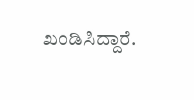ಖಂಡಿಸಿದ್ದಾರೆ.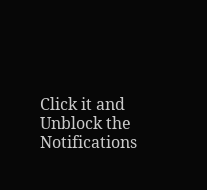Click it and Unblock the Notifications